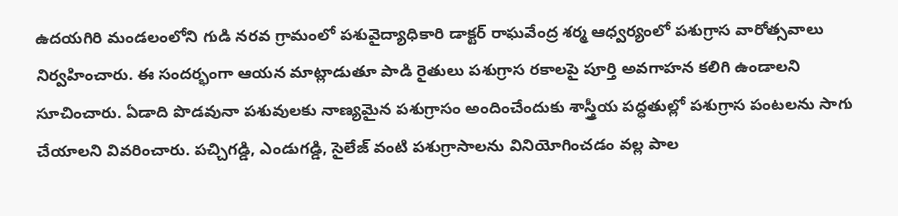ఉదయగిరి మండలంలోని గుడి నరవ గ్రామంలో పశువైద్యాధికారి డాక్టర్ రాఘవేంద్ర శర్మ ఆధ్వర్యంలో పశుగ్రాస వారోత్సవాలు నిర్వహించారు. ఈ సందర్భంగా ఆయన మాట్లాడుతూ పాడి రైతులు పశుగ్రాస రకాలపై పూర్తి అవగాహన కలిగి ఉండాలని సూచించారు. ఏడాది పొడవునా పశువులకు నాణ్యమైన పశుగ్రాసం అందించేందుకు శాస్త్రీయ పద్ధతుల్లో పశుగ్రాస పంటలను సాగు చేయాలని వివరించారు. పచ్చిగడ్డి, ఎండుగడ్డి, సైలేజ్ వంటి పశుగ్రాసాలను వినియోగించడం వల్ల పాల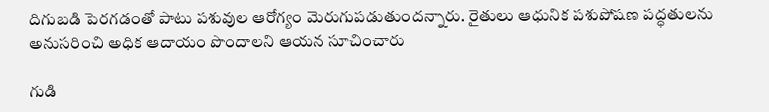దిగుబడి పెరగడంతో పాటు పశువుల ఆరోగ్యం మెరుగుపడుతుందన్నారు. రైతులు ఆధునిక పశుపోషణ పద్ధతులను అనుసరించి అధిక ఆదాయం పొందాలని ఆయన సూచించారు

గుడి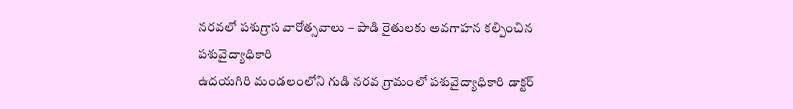నరవలో పశుగ్రాస వారోత్సవాలు – పాడి రైతులకు అవగాహన కల్పించిన పశువైద్యాధికారి
ఉదయగిరి మండలంలోని గుడి నరవ గ్రామంలో పశువైద్యాధికారి డాక్టర్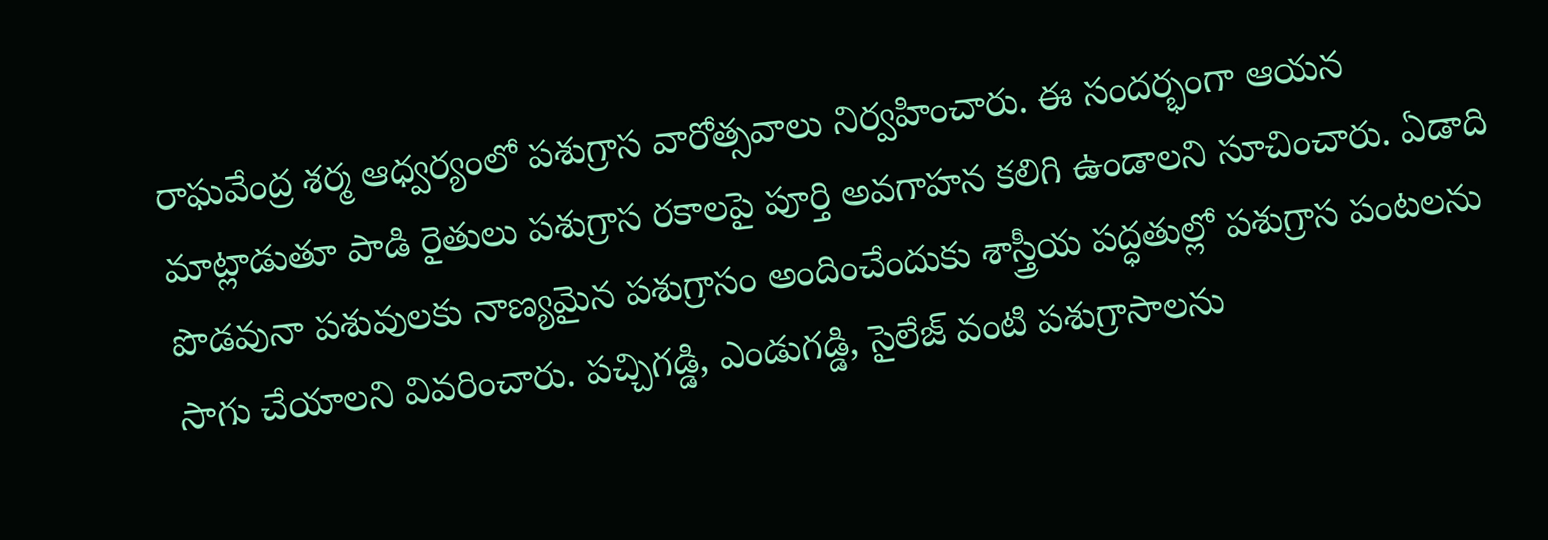రాఘవేంద్ర శర్మ ఆధ్వర్యంలో పశుగ్రాస వారోత్సవాలు నిర్వహించారు. ఈ సందర్భంగా ఆయన మాట్లాడుతూ పాడి రైతులు పశుగ్రాస రకాలపై పూర్తి అవగాహన కలిగి ఉండాలని సూచించారు. ఏడాది పొడవునా పశువులకు నాణ్యమైన పశుగ్రాసం అందించేందుకు శాస్త్రీయ పద్ధతుల్లో పశుగ్రాస పంటలను సాగు చేయాలని వివరించారు. పచ్చిగడ్డి, ఎండుగడ్డి, సైలేజ్ వంటి పశుగ్రాసాలను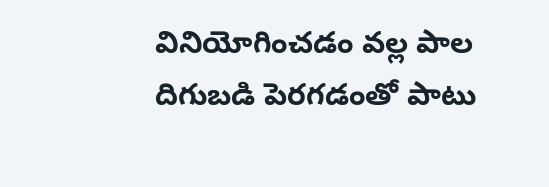వినియోగించడం వల్ల పాల దిగుబడి పెరగడంతో పాటు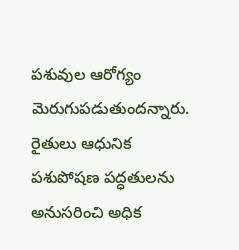పశువుల ఆరోగ్యం మెరుగుపడుతుందన్నారు. రైతులు ఆధునిక పశుపోషణ పద్ధతులను అనుసరించి అధిక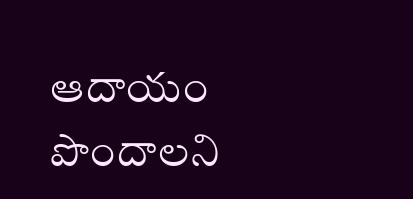ఆదాయం పొందాలని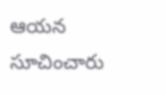ఆయన సూచించారు